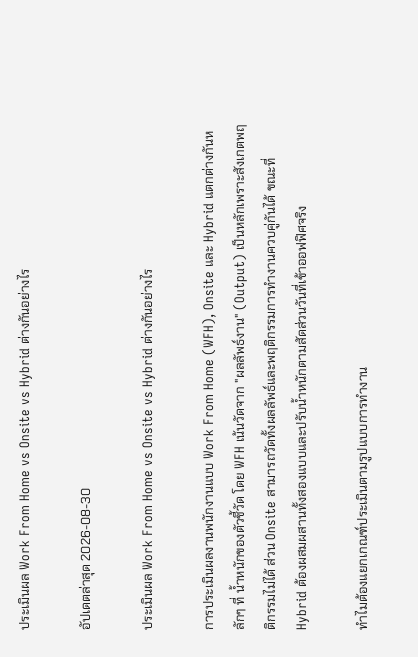ประเมินผล Work From Home vs Onsite vs Hybrid ต่างกันอย่างไร

อัปเดตล่าสุด 2026-08-30

ประเมินผล Work From Home vs Onsite vs Hybrid ต่างกันอย่างไร

การประเมินผลงานพนักงานแบบ Work From Home (WFH), Onsite และ Hybrid แตกต่างกันหลักๆ ที่ น้ำหนักของตัวชี้วัด โดย WFH เน้นวัดจาก "ผลลัพธ์งาน" (Output) เป็นหลักเพราะสังเกตพฤติกรรมไม่ได้ ส่วน Onsite สามารถวัดทั้งผลลัพธ์และพฤติกรรมการทำงานควบคู่กันได้ ขณะที่ Hybrid ต้องผสมผสานทั้งสองแบบและปรับน้ำหนักตามสัดส่วนวันที่เข้าออฟฟิศจริง

ทำไมต้องแยกเกณฑ์ประเมินตามรูปแบบการทำงาน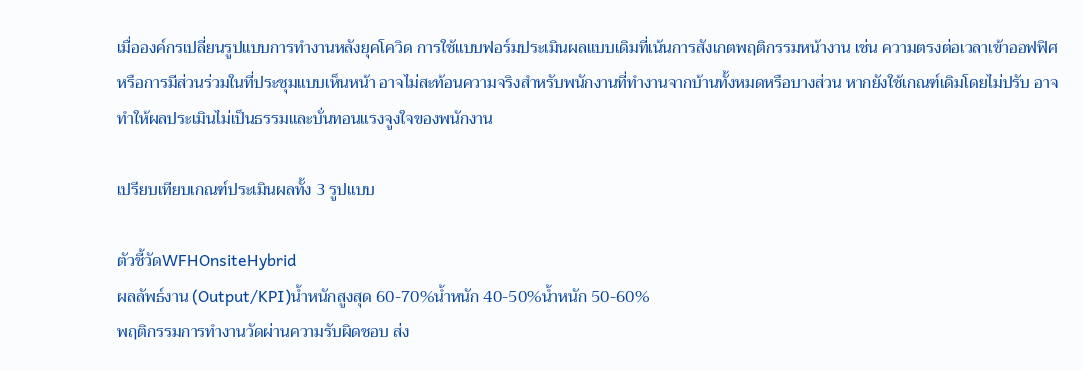เมื่อองค์กรเปลี่ยนรูปแบบการทำงานหลังยุคโควิด การใช้แบบฟอร์มประเมินผลแบบเดิมที่เน้นการสังเกตพฤติกรรมหน้างาน เช่น ความตรงต่อเวลาเข้าออฟฟิศ หรือการมีส่วนร่วมในที่ประชุมแบบเห็นหน้า อาจไม่สะท้อนความจริงสำหรับพนักงานที่ทำงานจากบ้านทั้งหมดหรือบางส่วน หากยังใช้เกณฑ์เดิมโดยไม่ปรับ อาจทำให้ผลประเมินไม่เป็นธรรมและบั่นทอนแรงจูงใจของพนักงาน

เปรียบเทียบเกณฑ์ประเมินผลทั้ง 3 รูปแบบ

ตัวชี้วัดWFHOnsiteHybrid
ผลลัพธ์งาน (Output/KPI)น้ำหนักสูงสุด 60-70%น้ำหนัก 40-50%น้ำหนัก 50-60%
พฤติกรรมการทำงานวัดผ่านความรับผิดชอบ ส่ง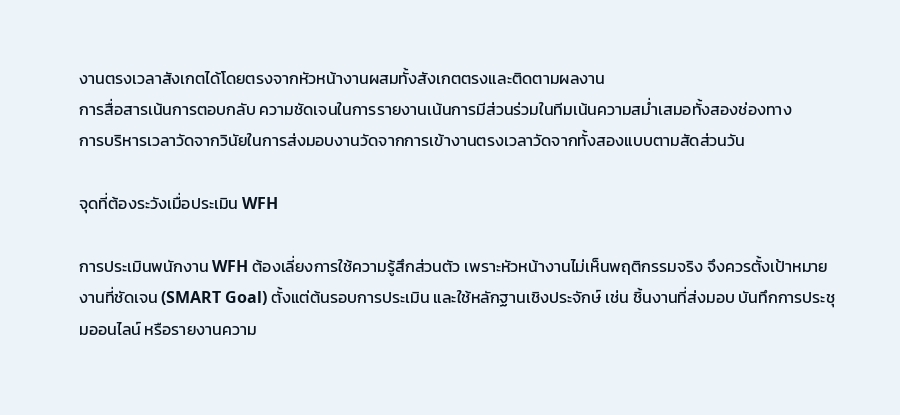งานตรงเวลาสังเกตได้โดยตรงจากหัวหน้างานผสมทั้งสังเกตตรงและติดตามผลงาน
การสื่อสารเน้นการตอบกลับ ความชัดเจนในการรายงานเน้นการมีส่วนร่วมในทีมเน้นความสม่ำเสมอทั้งสองช่องทาง
การบริหารเวลาวัดจากวินัยในการส่งมอบงานวัดจากการเข้างานตรงเวลาวัดจากทั้งสองแบบตามสัดส่วนวัน

จุดที่ต้องระวังเมื่อประเมิน WFH

การประเมินพนักงาน WFH ต้องเลี่ยงการใช้ความรู้สึกส่วนตัว เพราะหัวหน้างานไม่เห็นพฤติกรรมจริง จึงควรตั้งเป้าหมายงานที่ชัดเจน (SMART Goal) ตั้งแต่ต้นรอบการประเมิน และใช้หลักฐานเชิงประจักษ์ เช่น ชิ้นงานที่ส่งมอบ บันทึกการประชุมออนไลน์ หรือรายงานความ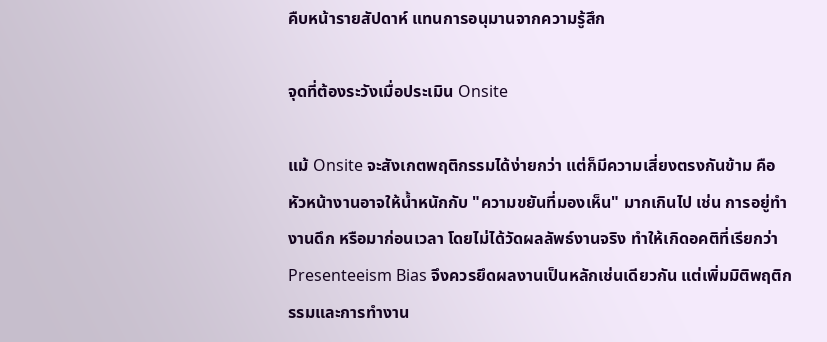คืบหน้ารายสัปดาห์ แทนการอนุมานจากความรู้สึก

จุดที่ต้องระวังเมื่อประเมิน Onsite

แม้ Onsite จะสังเกตพฤติกรรมได้ง่ายกว่า แต่ก็มีความเสี่ยงตรงกันข้าม คือหัวหน้างานอาจให้น้ำหนักกับ "ความขยันที่มองเห็น" มากเกินไป เช่น การอยู่ทำงานดึก หรือมาก่อนเวลา โดยไม่ได้วัดผลลัพธ์งานจริง ทำให้เกิดอคติที่เรียกว่า Presenteeism Bias จึงควรยึดผลงานเป็นหลักเช่นเดียวกัน แต่เพิ่มมิติพฤติกรรมและการทำงาน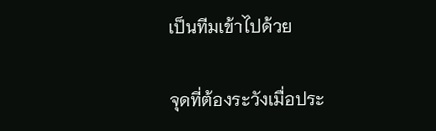เป็นทีมเข้าไปด้วย

จุดที่ต้องระวังเมื่อประ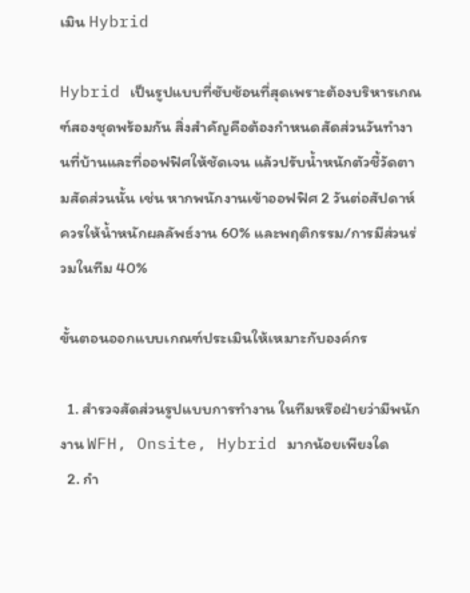เมิน Hybrid

Hybrid เป็นรูปแบบที่ซับซ้อนที่สุดเพราะต้องบริหารเกณฑ์สองชุดพร้อมกัน สิ่งสำคัญคือต้องกำหนดสัดส่วนวันทำงานที่บ้านและที่ออฟฟิศให้ชัดเจน แล้วปรับน้ำหนักตัวชี้วัดตามสัดส่วนนั้น เช่น หากพนักงานเข้าออฟฟิศ 2 วันต่อสัปดาห์ ควรให้น้ำหนักผลลัพธ์งาน 60% และพฤติกรรม/การมีส่วนร่วมในทีม 40%

ขั้นตอนออกแบบเกณฑ์ประเมินให้เหมาะกับองค์กร

  1. สำรวจสัดส่วนรูปแบบการทำงาน ในทีมหรือฝ่ายว่ามีพนักงาน WFH, Onsite, Hybrid มากน้อยเพียงใด
  2. กำ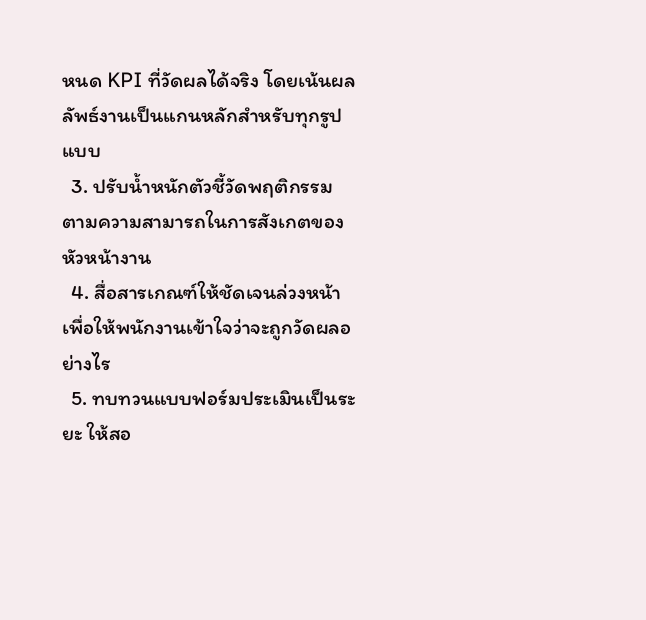หนด KPI ที่วัดผลได้จริง โดยเน้นผลลัพธ์งานเป็นแกนหลักสำหรับทุกรูปแบบ
  3. ปรับน้ำหนักตัวชี้วัดพฤติกรรม ตามความสามารถในการสังเกตของหัวหน้างาน
  4. สื่อสารเกณฑ์ให้ชัดเจนล่วงหน้า เพื่อให้พนักงานเข้าใจว่าจะถูกวัดผลอย่างไร
  5. ทบทวนแบบฟอร์มประเมินเป็นระยะ ให้สอ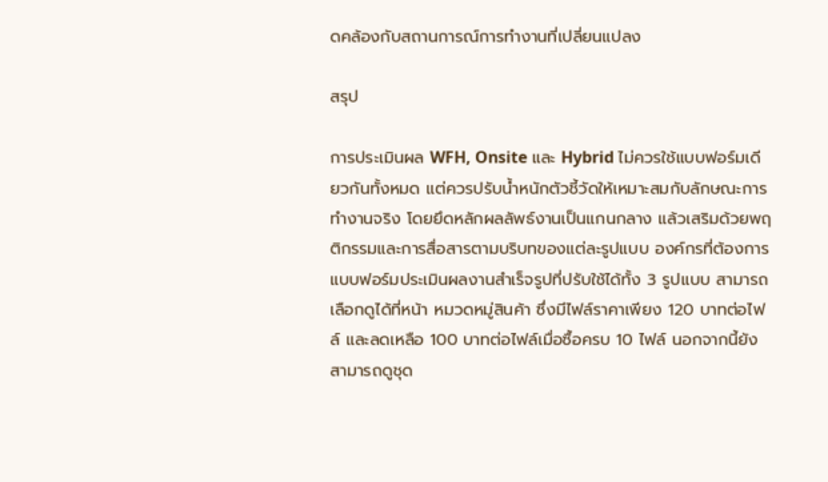ดคล้องกับสถานการณ์การทำงานที่เปลี่ยนแปลง

สรุป

การประเมินผล WFH, Onsite และ Hybrid ไม่ควรใช้แบบฟอร์มเดียวกันทั้งหมด แต่ควรปรับน้ำหนักตัวชี้วัดให้เหมาะสมกับลักษณะการทำงานจริง โดยยึดหลักผลลัพธ์งานเป็นแกนกลาง แล้วเสริมด้วยพฤติกรรมและการสื่อสารตามบริบทของแต่ละรูปแบบ องค์กรที่ต้องการแบบฟอร์มประเมินผลงานสำเร็จรูปที่ปรับใช้ได้ทั้ง 3 รูปแบบ สามารถเลือกดูได้ที่หน้า หมวดหมู่สินค้า ซึ่งมีไฟล์ราคาเพียง 120 บาทต่อไฟล์ และลดเหลือ 100 บาทต่อไฟล์เมื่อซื้อครบ 10 ไฟล์ นอกจากนี้ยังสามารถดูชุด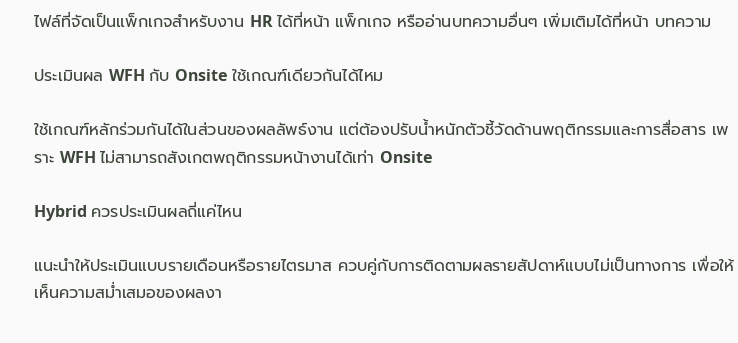ไฟล์ที่จัดเป็นแพ็กเกจสำหรับงาน HR ได้ที่หน้า แพ็กเกจ หรืออ่านบทความอื่นๆ เพิ่มเติมได้ที่หน้า บทความ

ประเมินผล WFH กับ Onsite ใช้เกณฑ์เดียวกันได้ไหม

ใช้เกณฑ์หลักร่วมกันได้ในส่วนของผลลัพธ์งาน แต่ต้องปรับน้ำหนักตัวชี้วัดด้านพฤติกรรมและการสื่อสาร เพราะ WFH ไม่สามารถสังเกตพฤติกรรมหน้างานได้เท่า Onsite

Hybrid ควรประเมินผลถี่แค่ไหน

แนะนำให้ประเมินแบบรายเดือนหรือรายไตรมาส ควบคู่กับการติดตามผลรายสัปดาห์แบบไม่เป็นทางการ เพื่อให้เห็นความสม่ำเสมอของผลงา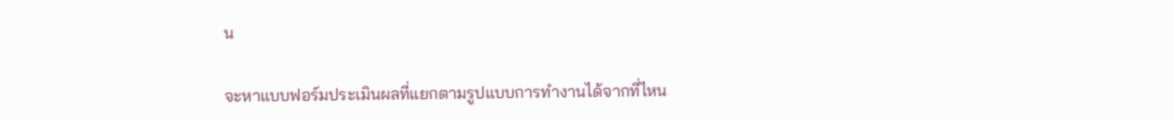น

จะหาแบบฟอร์มประเมินผลที่แยกตามรูปแบบการทำงานได้จากที่ไหน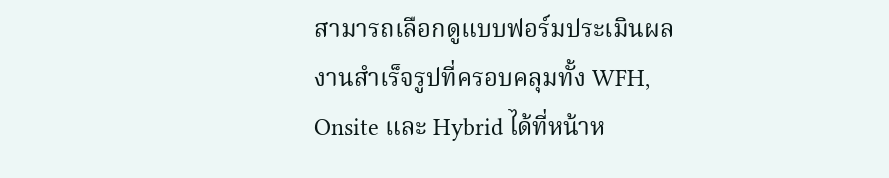สามารถเลือกดูแบบฟอร์มประเมินผลงานสำเร็จรูปที่ครอบคลุมทั้ง WFH, Onsite และ Hybrid ได้ที่หน้าห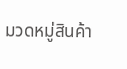มวดหมู่สินค้า